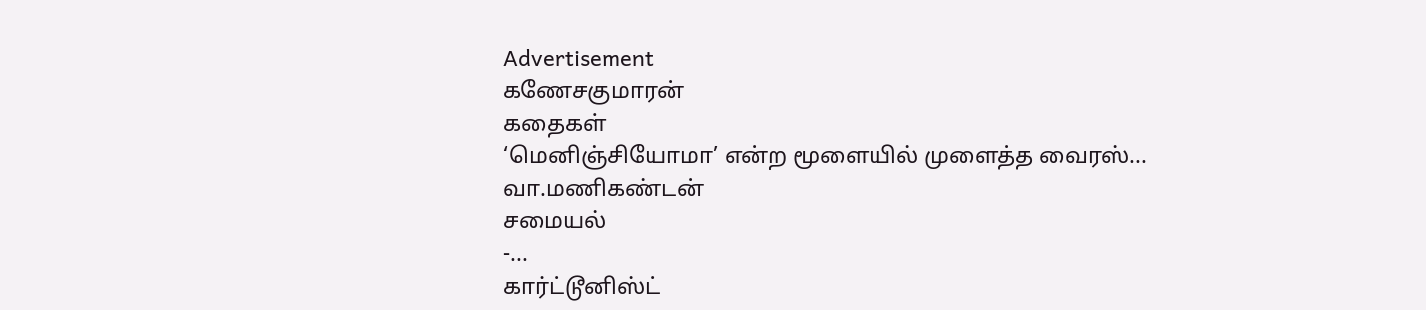Advertisement
கணேசகுமாரன்
கதைகள்
‘மெனிஞ்சியோமா’ என்ற மூளையில் முளைத்த வைரஸ்...
வா.மணிகண்டன்
சமையல்
-...
கார்ட்டூனிஸ்ட்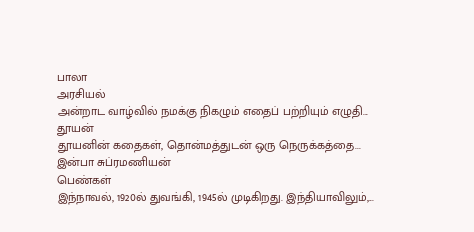பாலா
அரசியல்
அன்றாட வாழ்வில் நமக்கு நிகழும் எதைப் பற்றியும் எழுதி...
தூயன்
தூயனின் கதைகள், தொன்மத்துடன் ஒரு நெருக்கத்தை...
இன்பா சுப்ரமணியன்
பெண்கள்
இந்நாவல், 1920ல் துவங்கி, 1945ல் முடிகிறது. இந்தியாவிலும்,...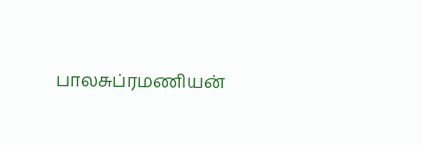பாலசுப்ரமணியன்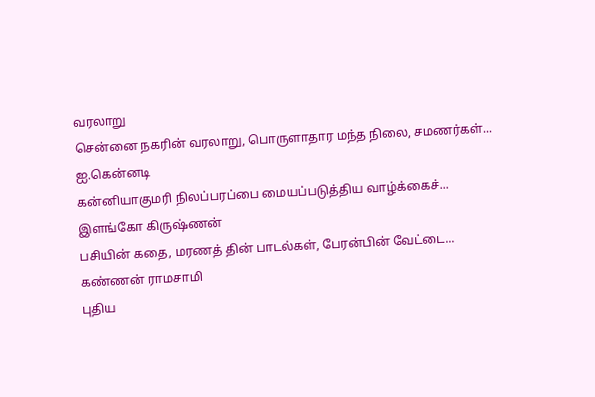வரலாறு
சென்னை நகரின் வரலாறு, பொருளாதார மந்த நிலை, சமணர்கள்...
ஐ.கென்னடி
கன்னியாகுமரி நிலப்பரப்பை மையப்படுத்திய வாழ்க்கைச்...
இளங்கோ கிருஷ்ணன்
பசியின் கதை, மரணத் தின் பாடல்கள், பேரன்பின் வேட்டை...
கண்ணன் ராமசாமி
புதிய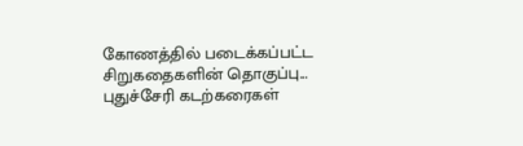கோணத்தில் படைக்கப்பட்ட சிறுகதைகளின் தொகுப்பு...
புதுச்சேரி கடற்கரைகள்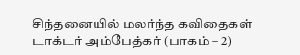சிந்தனையில் மலர்ந்த கவிதைகள்
டாக்டர் அம்பேத்கர் (பாகம் – 2)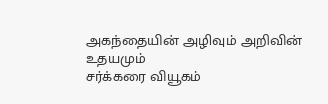அகந்தையின் அழிவும் அறிவின் உதயமும்
சர்க்கரை வியூகம்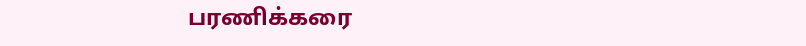பரணிக்கரை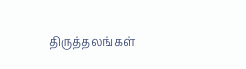திருத்தலங்கள்